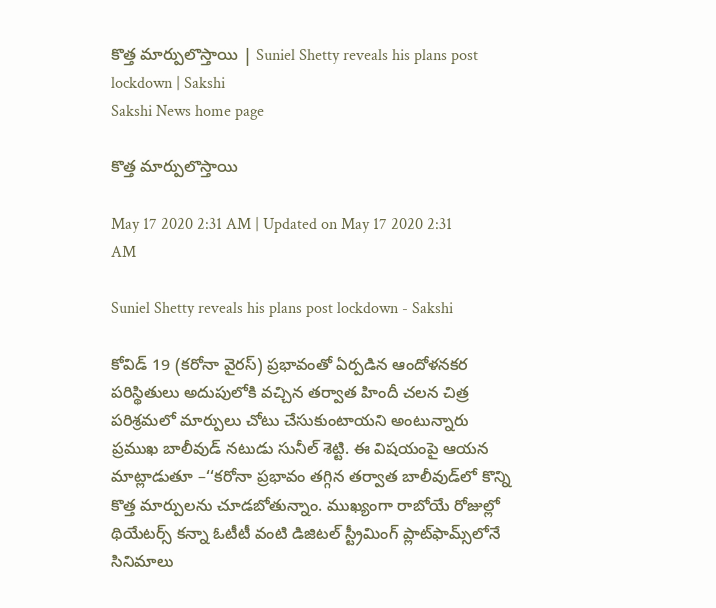కొత్త మార్పులొస్తాయి | Suniel Shetty reveals his plans post lockdown | Sakshi
Sakshi News home page

కొత్త మార్పులొస్తాయి

May 17 2020 2:31 AM | Updated on May 17 2020 2:31 AM

Suniel Shetty reveals his plans post lockdown - Sakshi

కోవిడ్‌ 19 (కరోనా వైరస్‌) ప్రభావంతో ఏర్పడిన ఆందోళనకర పరిస్థితులు అదుపులోకి వచ్చిన తర్వాత హిందీ చలన చిత్ర పరిశ్రమలో మార్పులు చోటు చేసుకుంటాయని అంటున్నారు ప్రముఖ బాలీవుడ్‌ నటుడు సునీల్‌ శెట్టి. ఈ విషయంపై ఆయన మాట్లాడుతూ –‘‘కరోనా ప్రభావం తగ్గిన తర్వాత బాలీవుడ్‌లో కొన్ని కొత్త మార్పులను చూడబోతున్నాం. ముఖ్యంగా రాబోయే రోజుల్లో థియేటర్స్‌ కన్నా ఓటీటీ వంటి డిజిటల్‌ స్ట్రీమింగ్‌ ప్లాట్‌ఫామ్స్‌లోనే సినిమాలు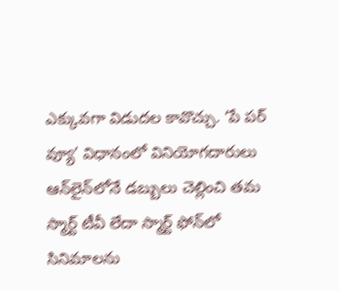ఎక్కువగా విడుదల కావొచ్చు. ‘పే పర్‌ వ్యూ’ విధానంలో వినియోగదారులు ఆన్‌లైన్‌లోనే డబ్బులు చెల్లించి తమ స్మార్ట్‌ టీవీ లేదా స్మార్ట్‌ ఫోన్‌లో సినిమాలను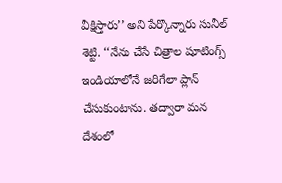వీక్షిస్తారు’’ అని పేర్కొన్నారు సునీల్‌ శెట్టి. ‘‘నేను చేసే చిత్రాల షూటింగ్స్‌ ఇండియాలోనే జరిగేలా ప్లాన్‌ చేసుకుంటాను. తద్వారా మన దేశంలో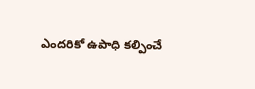ఎందరికో ఉపాధి కల్పించే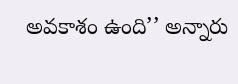అవకాశం ఉంది’’ అన్నారు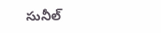సునీల్‌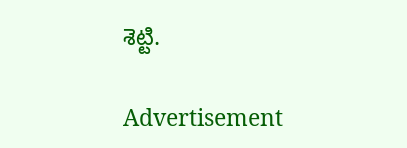శెట్టి.

Advertisement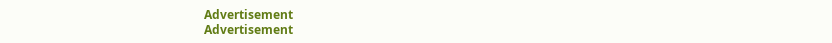Advertisement
Advertisement